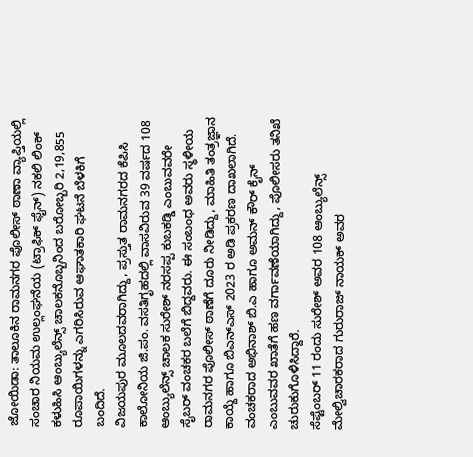ಜೋಯಿಡಾ: ತಾಲೂಕಿನ ರಾಮನಗರ ಪೊಲೀಸ್ ಠಾಣಾ ವ್ಯಾಪ್ತಿಯಲ್ಲಿ ಸಂಚಾರ ನಿಯಮ ಉಲ್ಲಂಘನೆಯ (ಟ್ರಾಫಿಕ್ ಫೈನ್) ನಕಲಿ ಲಿಂಕ್ ಕಳುಹಿಸಿ ಆಂಬ್ಯುಲೆನ್ಸ್ ಚಾಲಕನೊಬ್ಬನಿಂದ ಬರೋಬ್ಬರಿ 2,19,855 ರೂಪಾಯಿಗಳನ್ನು ಎಗರಿಸಿರುವ ಆಘಾತಕಾರಿ ಘಟನೆ ಬೆಳಕಿಗೆ ಬಂದಿದೆ.
ವಿಜಯಪುರ ಮೂಲದವರಾಗಿದ್ದು, ಪ್ರಸ್ತುತ ರಾಮನಗರದ ಕೆಪಿಸಿ ಕಾಲೋನಿಯ ಜಿ.ಪಂ. ವಸತಿಗೃಹದಲ್ಲಿ ವಾಸವಿರುವ 39 ವರ್ಷದ 108 ಆಂಬ್ಯುಲೆನ್ಸ್ ಚಾಲಕ ಸುರೇಶ್ ನರಸಪ್ಪ ಕುಬಕಡ್ಡಿ ಎಂಬುವವರೇ ಸೈಬರ್ ವಂಚಕರ ಬಲೆಗೆ ಬಿದ್ದವರು. ಈ ಸಂಬಂಧ ಅವರು ಸ್ಥಳೀಯ ರಾಮನಗರ ಪೊಲೀಸ್ ಠಾಣೆಗೆ ದೂರು ನೀಡಿದ್ದು, ಮಾಹಿತಿ ತಂತ್ರಜ್ಞಾನ ಕಾಯ್ದೆ ಹಾಗೂ ಬಿಎನ್ಎಸ್ 2023 ರ ಅಡಿ ಪ್ರಕರಣ ದಾಖಲಾಗಿದೆ. ವಂಚಕರಾದ ಅಭಿನಾಶ್ ಬಿ.ಎ ಹಾಗೂ ಅಮನ್ ಕೌರ್ ಕೈನ್ ಎಂಬುವವರ ಖಾತೆಗೆ ಹಣ ವರ್ಗಾವಣೆಯಾಗಿದ್ದು, ಪೊಲೀಸರು ತನಿಖೆ ಚುರುಕುಗೊಳಿಸಿದ್ದಾರೆ.
ಸೆಪ್ಟೆಂಬರ್ 11 ರಂದು ಸುರೇಶ್ ಅವರ 108 ಆಂಬ್ಯುಲೆನ್ಸ್ ಮೇಲ್ವಿಚಾರಕರಾದ ಗುರುರಾಜ್ ನಾಯಕ್ ಅವರ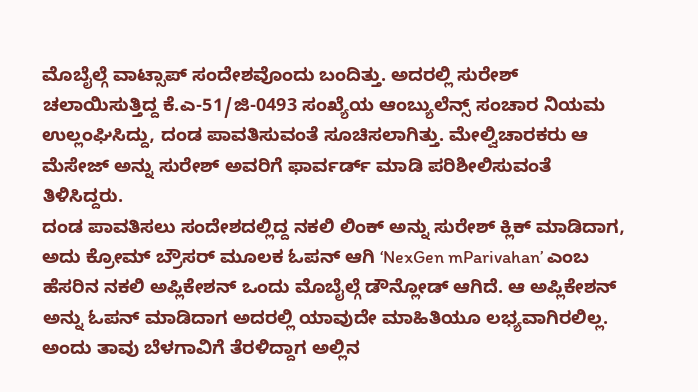ಮೊಬೈಲ್ಗೆ ವಾಟ್ಸಾಪ್ ಸಂದೇಶವೊಂದು ಬಂದಿತ್ತು. ಅದರಲ್ಲಿ ಸುರೇಶ್ ಚಲಾಯಿಸುತ್ತಿದ್ದ ಕೆ.ಎ-51/ಜಿ-0493 ಸಂಖ್ಯೆಯ ಆಂಬ್ಯುಲೆನ್ಸ್ ಸಂಚಾರ ನಿಯಮ ಉಲ್ಲಂಘಿಸಿದ್ದು, ದಂಡ ಪಾವತಿಸುವಂತೆ ಸೂಚಿಸಲಾಗಿತ್ತು. ಮೇಲ್ವಿಚಾರಕರು ಆ ಮೆಸೇಜ್ ಅನ್ನು ಸುರೇಶ್ ಅವರಿಗೆ ಫಾರ್ವರ್ಡ್ ಮಾಡಿ ಪರಿಶೀಲಿಸುವಂತೆ ತಿಳಿಸಿದ್ದರು.
ದಂಡ ಪಾವತಿಸಲು ಸಂದೇಶದಲ್ಲಿದ್ದ ನಕಲಿ ಲಿಂಕ್ ಅನ್ನು ಸುರೇಶ್ ಕ್ಲಿಕ್ ಮಾಡಿದಾಗ, ಅದು ಕ್ರೋಮ್ ಬ್ರೌಸರ್ ಮೂಲಕ ಓಪನ್ ಆಗಿ ‘NexGen mParivahan’ ಎಂಬ ಹೆಸರಿನ ನಕಲಿ ಅಪ್ಲಿಕೇಶನ್ ಒಂದು ಮೊಬೈಲ್ಗೆ ಡೌನ್ಲೋಡ್ ಆಗಿದೆ. ಆ ಅಪ್ಲಿಕೇಶನ್ ಅನ್ನು ಓಪನ್ ಮಾಡಿದಾಗ ಅದರಲ್ಲಿ ಯಾವುದೇ ಮಾಹಿತಿಯೂ ಲಭ್ಯವಾಗಿರಲಿಲ್ಲ. ಅಂದು ತಾವು ಬೆಳಗಾವಿಗೆ ತೆರಳಿದ್ದಾಗ ಅಲ್ಲಿನ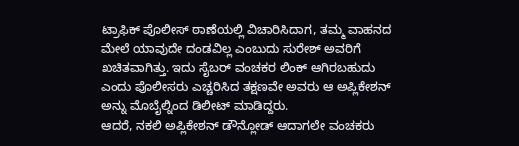ಟ್ರಾಫಿಕ್ ಪೊಲೀಸ್ ಠಾಣೆಯಲ್ಲಿ ವಿಚಾರಿಸಿದಾಗ, ತಮ್ಮ ವಾಹನದ ಮೇಲೆ ಯಾವುದೇ ದಂಡವಿಲ್ಲ ಎಂಬುದು ಸುರೇಶ್ ಅವರಿಗೆ ಖಚಿತವಾಗಿತ್ತು. ಇದು ಸೈಬರ್ ವಂಚಕರ ಲಿಂಕ್ ಆಗಿರಬಹುದು ಎಂದು ಪೊಲೀಸರು ಎಚ್ಚರಿಸಿದ ತಕ್ಷಣವೇ ಅವರು ಆ ಅಪ್ಲಿಕೇಶನ್ ಅನ್ನು ಮೊಬೈಲ್ನಿಂದ ಡಿಲೀಟ್ ಮಾಡಿದ್ದರು.
ಆದರೆ, ನಕಲಿ ಅಪ್ಲಿಕೇಶನ್ ಡೌನ್ಲೋಡ್ ಆದಾಗಲೇ ವಂಚಕರು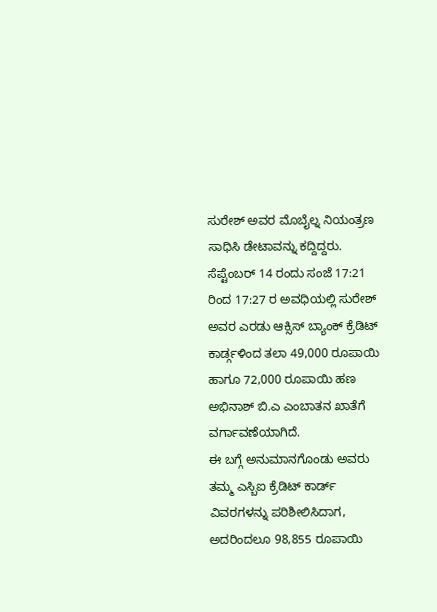ಸುರೇಶ್ ಅವರ ಮೊಬೈಲ್ನ ನಿಯಂತ್ರಣ ಸಾಧಿಸಿ ಡೇಟಾವನ್ನು ಕದ್ದಿದ್ದರು. ಸೆಪ್ಟೆಂಬರ್ 14 ರಂದು ಸಂಜೆ 17:21 ರಿಂದ 17:27 ರ ಅವಧಿಯಲ್ಲಿ ಸುರೇಶ್ ಅವರ ಎರಡು ಆಕ್ಸಿಸ್ ಬ್ಯಾಂಕ್ ಕ್ರೆಡಿಟ್ ಕಾರ್ಡ್ಗಳಿಂದ ತಲಾ 49,000 ರೂಪಾಯಿ ಹಾಗೂ 72,000 ರೂಪಾಯಿ ಹಣ ಅಭಿನಾಶ್ ಬಿ.ಎ ಎಂಬಾತನ ಖಾತೆಗೆ ವರ್ಗಾವಣೆಯಾಗಿದೆ.
ಈ ಬಗ್ಗೆ ಅನುಮಾನಗೊಂಡು ಅವರು ತಮ್ಮ ಎಸ್ಬಿಐ ಕ್ರೆಡಿಟ್ ಕಾರ್ಡ್ ವಿವರಗಳನ್ನು ಪರಿಶೀಲಿಸಿದಾಗ, ಅದರಿಂದಲೂ 98,855 ರೂಪಾಯಿ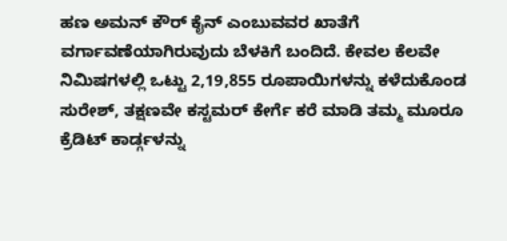ಹಣ ಅಮನ್ ಕೌರ್ ಕೈನ್ ಎಂಬುವವರ ಖಾತೆಗೆ ವರ್ಗಾವಣೆಯಾಗಿರುವುದು ಬೆಳಕಿಗೆ ಬಂದಿದೆ. ಕೇವಲ ಕೆಲವೇ ನಿಮಿಷಗಳಲ್ಲಿ ಒಟ್ಟು 2,19,855 ರೂಪಾಯಿಗಳನ್ನು ಕಳೆದುಕೊಂಡ ಸುರೇಶ್, ತಕ್ಷಣವೇ ಕಸ್ಟಮರ್ ಕೇರ್ಗೆ ಕರೆ ಮಾಡಿ ತಮ್ಮ ಮೂರೂ ಕ್ರೆಡಿಟ್ ಕಾರ್ಡ್ಗಳನ್ನು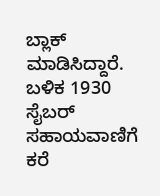ಬ್ಲಾಕ್ ಮಾಡಿಸಿದ್ದಾರೆ.
ಬಳಿಕ 1930 ಸೈಬರ್ ಸಹಾಯವಾಣಿಗೆ ಕರೆ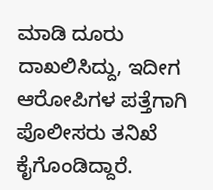ಮಾಡಿ ದೂರು ದಾಖಲಿಸಿದ್ದು, ಇದೀಗ ಆರೋಪಿಗಳ ಪತ್ತೆಗಾಗಿ ಪೊಲೀಸರು ತನಿಖೆ ಕೈಗೊಂಡಿದ್ದಾರೆ.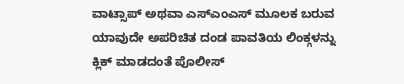ವಾಟ್ಸಾಪ್ ಅಥವಾ ಎಸ್ಎಂಎಸ್ ಮೂಲಕ ಬರುವ ಯಾವುದೇ ಅಪರಿಚಿತ ದಂಡ ಪಾವತಿಯ ಲಿಂಕ್ಗಳನ್ನು ಕ್ಲಿಕ್ ಮಾಡದಂತೆ ಪೊಲೀಸ್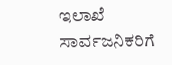ಇಲಾಖೆ ಸಾರ್ವಜನಿಕರಿಗೆ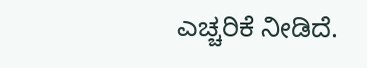ಎಚ್ಚರಿಕೆ ನೀಡಿದೆ.